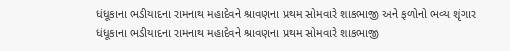ધંધૂકાના ભડીયાદના રામનાથ મહાદેવને શ્રાવણના પ્રથમ સોમવારે શાકભાજી અને ફળોનો ભવ્ય શૃંગાર
ધંધૂકાના ભડીયાદના રામનાથ મહાદેવને શ્રાવણના પ્રથમ સોમવારે શાકભાજી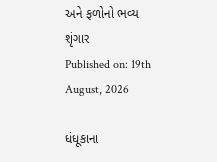અને ફળોનો ભવ્ય શૃંગાર
Published on: 19th August, 2026

ધંધૂકાના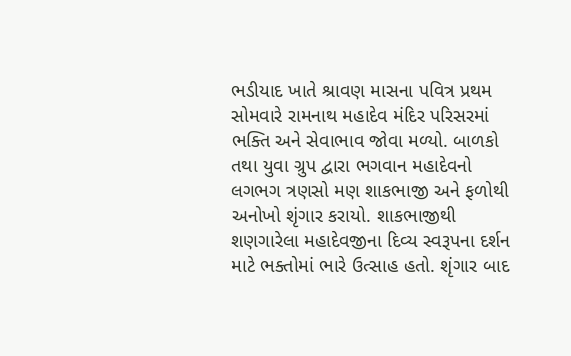ભડીયાદ ખાતે શ્રાવણ માસના પવિત્ર પ્રથમ સોમવારે રામનાથ મહાદેવ મંદિર પરિસરમાં ભક્તિ અને સેવાભાવ જોવા મળ્યો. બાળકો તથા યુવા ગ્રુપ દ્વારા ભગવાન મહાદેવનો લગભગ ત્રણસો મણ શાકભાજી અને ફળોથી અનોખો શૃંગાર કરાયો. શાકભાજીથી શણગારેલા મહાદેવજીના દિવ્ય સ્વરૂપના દર્શન માટે ભક્તોમાં ભારે ઉત્સાહ હતો. શૃંગાર બાદ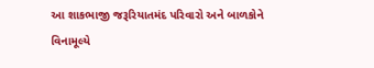આ શાકભાજી જરૂરિયાતમંદ પરિવારો અને બાળકોને વિનામૂલ્યે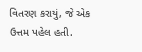વિતરણ કરાયું, જે એક ઉત્તમ પહેલ હતી.